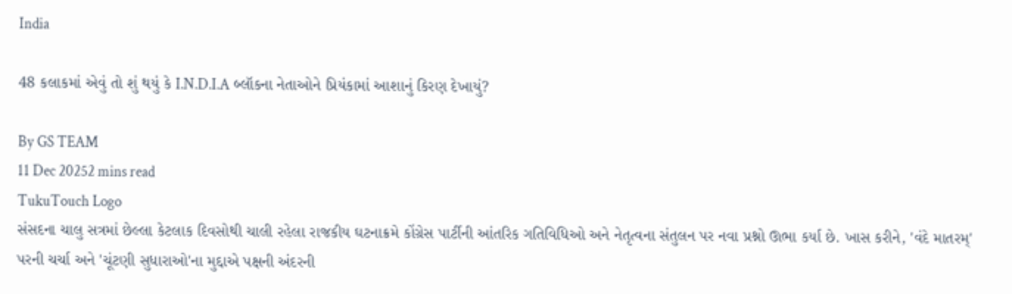India

48 કલાકમાં એવું તો શું થયું કે I.N.D.I.A બ્લૉકના નેતાઓને પ્રિયંકામાં આશાનું કિરણ દેખાયું?

By GS TEAM
11 Dec 20252 mins read
TukuTouch Logo
સંસદના ચાલુ સત્રમાં છેલ્લા કેટલાક દિવસોથી ચાલી રહેલા રાજકીય ઘટનાક્રમે કોંગ્રેસ પાર્ટીની આંતરિક ગતિવિધિઓ અને નેતૃત્વના સંતુલન પર નવા પ્રશ્નો ઊભા કર્યા છે. ખાસ કરીને, 'વંદે માતરમ્' પરની ચર્ચા અને 'ચૂંટણી સુધારાઓ'ના મુદ્દાએ પક્ષની અંદરની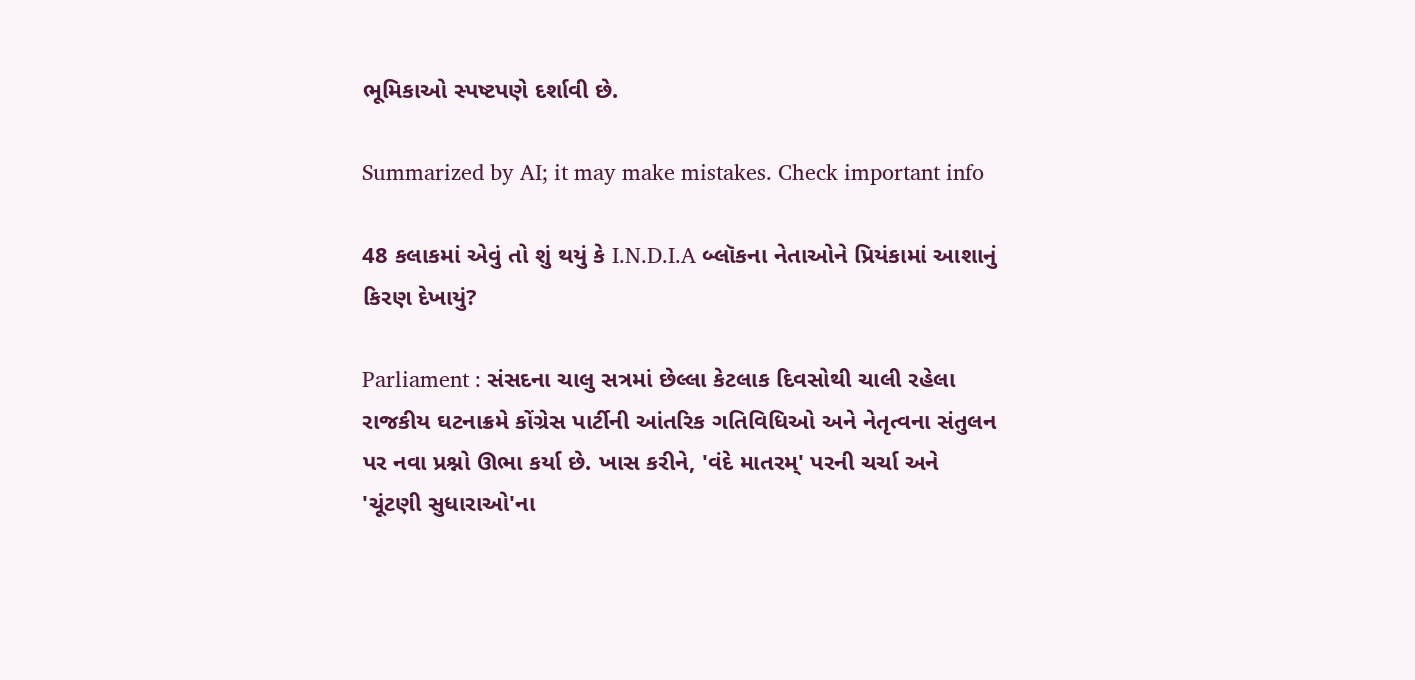ભૂમિકાઓ સ્પષ્ટપણે દર્શાવી છે.

Summarized by AI; it may make mistakes. Check important info

48 કલાકમાં એવું તો શું થયું કે I.N.D.I.A બ્લૉકના નેતાઓને પ્રિયંકામાં આશાનું કિરણ દેખાયું?

Parliament : સંસદના ચાલુ સત્રમાં છેલ્લા કેટલાક દિવસોથી ચાલી રહેલા રાજકીય ઘટનાક્રમે કોંગ્રેસ પાર્ટીની આંતરિક ગતિવિધિઓ અને નેતૃત્વના સંતુલન પર નવા પ્રશ્નો ઊભા કર્યા છે. ખાસ કરીને, 'વંદે માતરમ્' પરની ચર્ચા અને 'ચૂંટણી સુધારાઓ'ના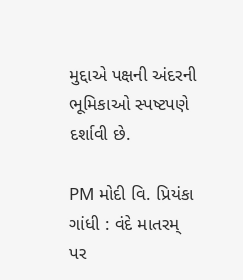મુદ્દાએ પક્ષની અંદરની ભૂમિકાઓ સ્પષ્ટપણે દર્શાવી છે.

PM મોદી વિ. પ્રિયંકા ગાંધી : વંદે માતરમ્ પર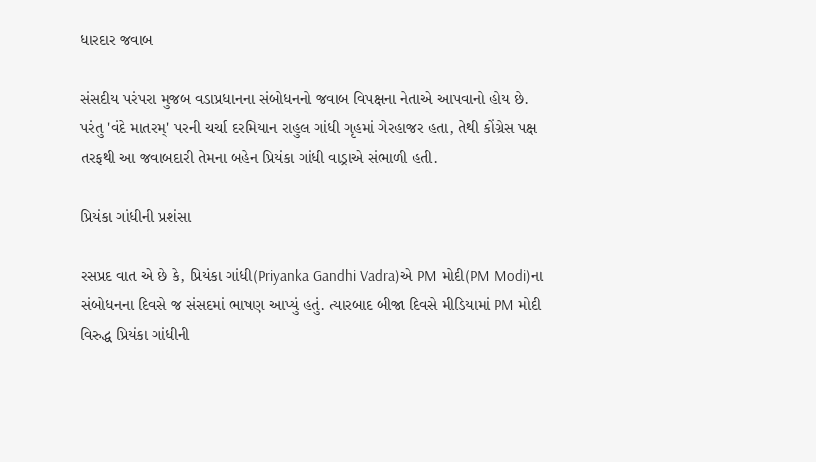ધારદાર જવાબ

સંસદીય પરંપરા મુજબ વડાપ્રધાનના સંબોધનનો જવાબ વિપક્ષના નેતાએ આપવાનો હોય છે. પરંતુ 'વંદે માતરમ્' પરની ચર્ચા દરમિયાન રાહુલ ગાંધી ગૃહમાં ગેરહાજર હતા, તેથી કોંગ્રેસ પક્ષ તરફથી આ જવાબદારી તેમના બહેન પ્રિયંકા ગાંધી વાડ્રાએ સંભાળી હતી.

પ્રિયંકા ગાંધીની પ્રશંસા

રસપ્રદ વાત એ છે કે, પ્રિયંકા ગાંધી(Priyanka Gandhi Vadra)એ PM મોદી(PM Modi)ના સંબોધનના દિવસે જ સંસદમાં ભાષણ આપ્યું હતું. ત્યારબાદ બીજા દિવસે મીડિયામાં PM મોદી વિરુદ્ધ પ્રિયંકા ગાંધીની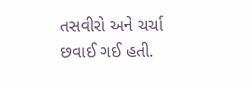તસવીરો અને ચર્ચા છવાઈ ગઈ હતી.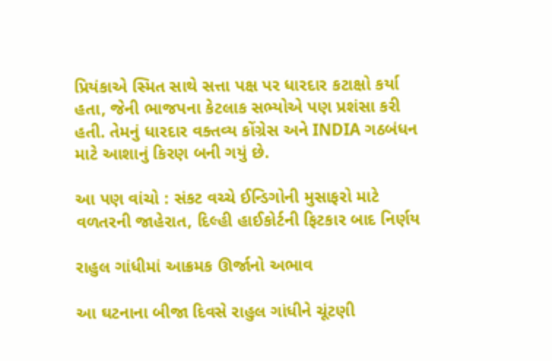પ્રિયંકાએ સ્મિત સાથે સત્તા પક્ષ પર ધારદાર કટાક્ષો કર્યા હતા, જેની ભાજપના કેટલાક સભ્યોએ પણ પ્રશંસા કરી હતી. તેમનું ધારદાર વક્તવ્ય કોંગ્રેસ અને INDIA ગઠબંધન માટે આશાનું કિરણ બની ગયું છે.

આ પણ વાંચો : સંકટ વચ્ચે ઈન્ડિગોની મુસાફરો માટે વળતરની જાહેરાત, દિલ્હી હાઈકોર્ટની ફિટકાર બાદ નિર્ણય

રાહુલ ગાંધીમાં આક્રમક ઊર્જાનો અભાવ

આ ઘટનાના બીજા દિવસે રાહુલ ગાંધીને ચૂંટણી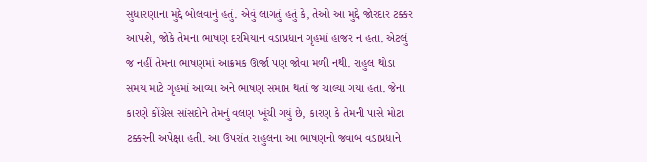સુધારણાના મુદ્દે બોલવાનું હતું. એવું લાગતું હતું કે, તેઓ આ મુદ્દે જોરદાર ટક્કર આપશે, જોકે તેમના ભાષણ દરમિયાન વડાપ્રધાન ગૃહમાં હાજર ન હતા. એટલું જ નહીં તેમના ભાષણમાં આક્રમક ઊર્જા પણ જોવા મળી નથી. રાહુલ થોડા સમય માટે ગૃહમાં આવ્યા અને ભાષણ સમાપ્ત થતાં જ ચાલ્યા ગયા હતા. જેના કારણે કોંગ્રેસ સાંસદોને તેમનું વલણ ખૂંચી ગયું છે, કારણ કે તેમની પાસે મોટા ટક્કરની અપેક્ષા હતી. આ ઉપરાંત રાહુલના આ ભાષણનો જવાબ વડાપ્રધાને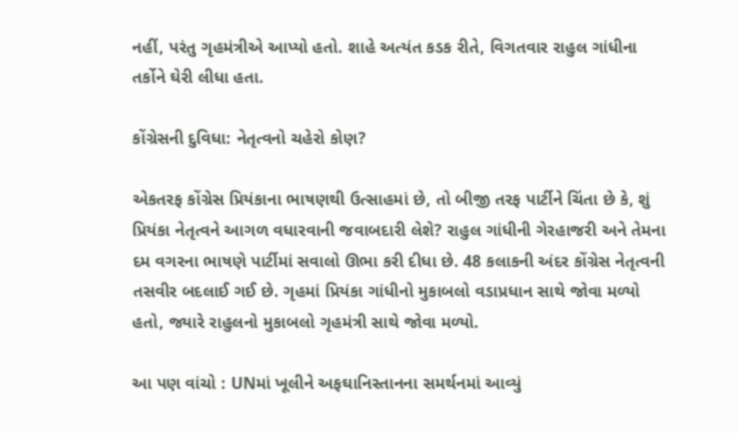નહીં, પરંતુ ગૃહમંત્રીએ આપ્યો હતો. શાહે અત્યંત કડક રીતે, વિગતવાર રાહુલ ગાંધીના તર્કોને ઘેરી લીધા હતા.

કોંગ્રેસની દુવિધા: નેતૃત્વનો ચહેરો કોણ?

એકતરફ કોંગ્રેસ પ્રિયંકાના ભાષણથી ઉત્સાહમાં છે, તો બીજી તરફ પાર્ટીને ચિંતા છે કે, શું પ્રિયંકા નેતૃત્વને આગળ વધારવાની જવાબદારી લેશે? રાહુલ ગાંધીની ગેરહાજરી અને તેમના દમ વગરના ભાષણે પાર્ટીમાં સવાલો ઊભા કરી દીધા છે. 48 કલાકની અંદર કોંગ્રેસ નેતૃત્વની તસવીર બદલાઈ ગઈ છે. ગૃહમાં પ્રિયંકા ગાંધીનો મુકાબલો વડાપ્રધાન સાથે જોવા મળ્યો હતો, જ્યારે રાહુલનો મુકાબલો ગૃહમંત્રી સાથે જોવા મળ્યો.

આ પણ વાંચો : UNમાં ખૂલીને અફઘાનિસ્તાનના સમર્થનમાં આવ્યું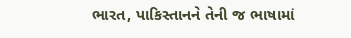ભારત, પાકિસ્તાનને તેની જ ભાષામાં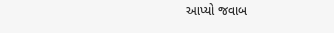આપ્યો જવાબ